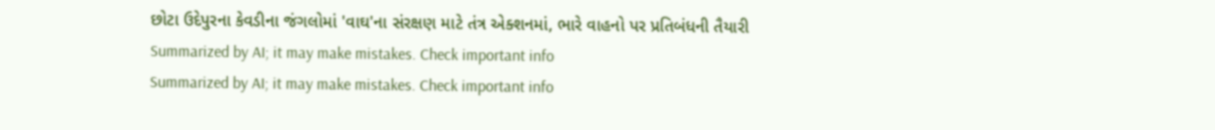છોટા ઉદેપુરના કેવડીના જંગલોમાં 'વાઘ'ના સંરક્ષણ માટે તંત્ર એક્શનમાં, ભારે વાહનો પર પ્રતિબંધની તૈયારી
Summarized by AI; it may make mistakes. Check important info
Summarized by AI; it may make mistakes. Check important info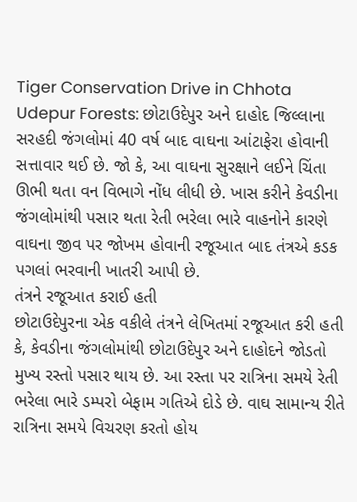Tiger Conservation Drive in Chhota Udepur Forests: છોટાઉદેપુર અને દાહોદ જિલ્લાના સરહદી જંગલોમાં 40 વર્ષ બાદ વાઘના આંટાફેરા હોવાની સત્તાવાર થઈ છે. જો કે, આ વાઘના સુરક્ષાને લઈને ચિંતા ઊભી થતા વન વિભાગે નોંધ લીધી છે. ખાસ કરીને કેવડીના જંગલોમાંથી પસાર થતા રેતી ભરેલા ભારે વાહનોને કારણે વાઘના જીવ પર જોખમ હોવાની રજૂઆત બાદ તંત્રએ કડક પગલાં ભરવાની ખાતરી આપી છે.
તંત્રને રજૂઆત કરાઈ હતી
છોટાઉદેપુરના એક વકીલે તંત્રને લેખિતમાં રજૂઆત કરી હતી કે, કેવડીના જંગલોમાંથી છોટાઉદેપુર અને દાહોદને જોડતો મુખ્ય રસ્તો પસાર થાય છે. આ રસ્તા પર રાત્રિના સમયે રેતી ભરેલા ભારે ડમ્પરો બેફામ ગતિએ દોડે છે. વાઘ સામાન્ય રીતે રાત્રિના સમયે વિચરણ કરતો હોય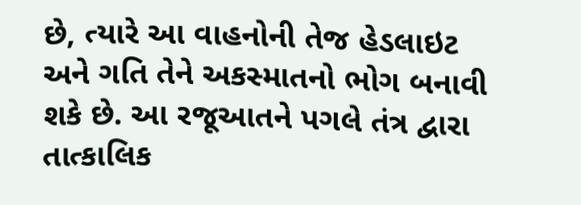છે, ત્યારે આ વાહનોની તેજ હેડલાઇટ અને ગતિ તેને અકસ્માતનો ભોગ બનાવી શકે છે. આ રજૂઆતને પગલે તંત્ર દ્વારા તાત્કાલિક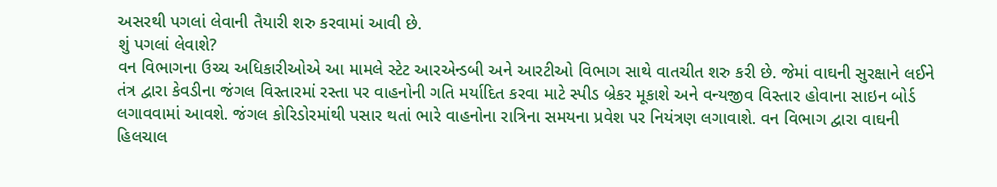અસરથી પગલાં લેવાની તૈયારી શરુ કરવામાં આવી છે.
શું પગલાં લેવાશે?
વન વિભાગના ઉચ્ચ અધિકારીઓએ આ મામલે સ્ટેટ આરએન્ડબી અને આરટીઓ વિભાગ સાથે વાતચીત શરુ કરી છે. જેમાં વાઘની સુરક્ષાને લઈને તંત્ર દ્વારા કેવડીના જંગલ વિસ્તારમાં રસ્તા પર વાહનોની ગતિ મર્યાદિત કરવા માટે સ્પીડ બ્રેકર મૂકાશે અને વન્યજીવ વિસ્તાર હોવાના સાઇન બોર્ડ લગાવવામાં આવશે. જંગલ કોરિડોરમાંથી પસાર થતાં ભારે વાહનોના રાત્રિના સમયના પ્રવેશ પર નિયંત્રણ લગાવાશે. વન વિભાગ દ્વારા વાઘની હિલચાલ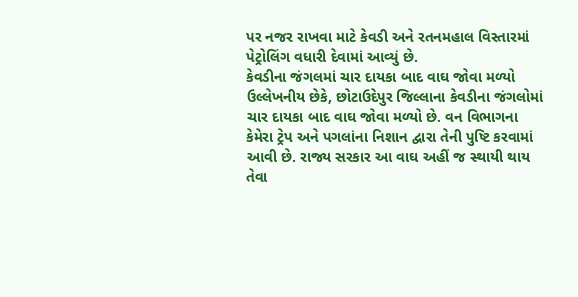પર નજર રાખવા માટે કેવડી અને રતનમહાલ વિસ્તારમાં પેટ્રોલિંગ વધારી દેવામાં આવ્યું છે.
કેવડીના જંગલમાં ચાર દાયકા બાદ વાઘ જોવા મળ્યો
ઉલ્લેખનીય છેકે, છોટાઉદેપુર જિલ્લાના કેવડીના જંગલોમાં ચાર દાયકા બાદ વાઘ જોવા મળ્યો છે. વન વિભાગના કેમેરા ટ્રેપ અને પગલાંના નિશાન દ્વારા તેની પુષ્ટિ કરવામાં આવી છે. રાજ્ય સરકાર આ વાઘ અહીં જ સ્થાયી થાય તેવા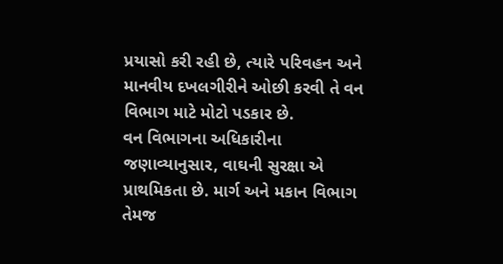પ્રયાસો કરી રહી છે, ત્યારે પરિવહન અને માનવીય દખલગીરીને ઓછી કરવી તે વન વિભાગ માટે મોટો પડકાર છે.
વન વિભાગના અધિકારીના જણાવ્યાનુસાર, વાઘની સુરક્ષા એ પ્રાથમિકતા છે. માર્ગ અને મકાન વિભાગ તેમજ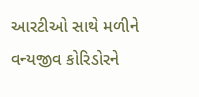આરટીઓ સાથે મળીને વન્યજીવ કોરિડોરને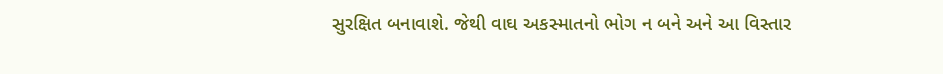સુરક્ષિત બનાવાશે. જેથી વાઘ અકસ્માતનો ભોગ ન બને અને આ વિસ્તાર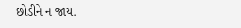છોડીને ન જાય.